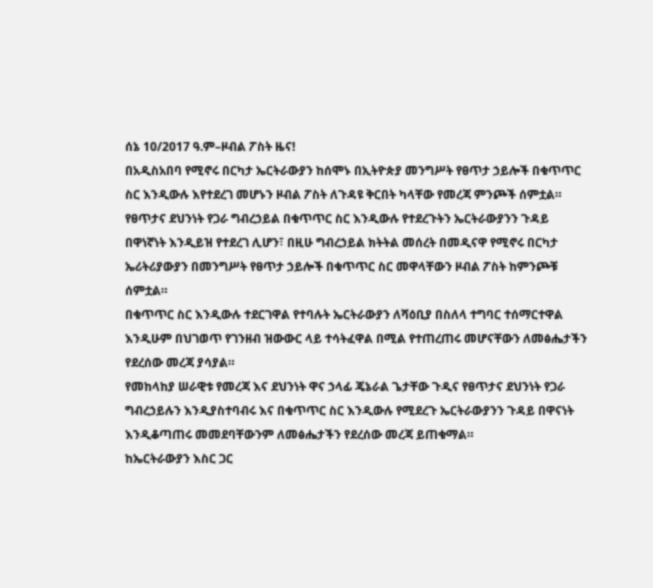ሰኔ 10/2017 ዓ.ም–ዞብል ፖስት ዜና!
በአዲስአበባ የሚኖሩ በርካታ ኤርትራውያን ከሰሞኑ በኢትዮጵያ መንግሥት የፀጥታ ኃይሎች በቁጥጥር ስር እንዲውሉ እየተደረገ መሆኑን ዞብል ፖስት ለጉዳዩ ቅርበት ካላቸው የመረጃ ምንጮች ሰምቷል።
የፀጥታና ደህንነት የጋራ ግብረኃይል በቁጥጥር ስር እንዲውሉ የተደረጉትን ኤርትራውያንን ጉዳይ በዋነኛነት እንዲይዝ የተደረገ ሊሆን፣ በዚሁ ግብረኃይል ክትትል መሰረት በመዲናዋ የሚኖሩ በርካታ ኤሪትሪያውያን በመንግሥት የፀጥታ ኃይሎች በቁጥጥር ስር መዋላቸውን ዞብል ፖስት ከምንጮቹ ሰምቷል።
በቁጥጥር ስር እንዲውሉ ተደርገዋል የተባሉት ኤርትራውያን ለሻዕቢያ በስለላ ተግባር ተሰማርተዋል እንዲሁም በህገወጥ የገንዘብ ዝውውር ላይ ተሳትፈዋል በሚል የተጠረጠሩ መሆናቸውን ለመፅሔታችን የደረሰው መረጃ ያሳያል።
የመከላከያ ሠራዊቱ የመረጃ እና ደህንነት ዋና ኃላፊ ጄኔራል ጌታቸው ጉዲና የፀጥታና ደህንነት የጋራ ግብረኃይሉን እንዲያስተባብሩ እና በቁጥጥር ስር እንዲውሉ የሚደረጉ ኤርትራውያንን ጉዳይ በዋናነት እንዲቆጣጠሩ መመደባቸውንም ለመፅሔታችን የደረሰው መረጃ ይጠቁማል።
ከኤርትራውያን እስር ጋር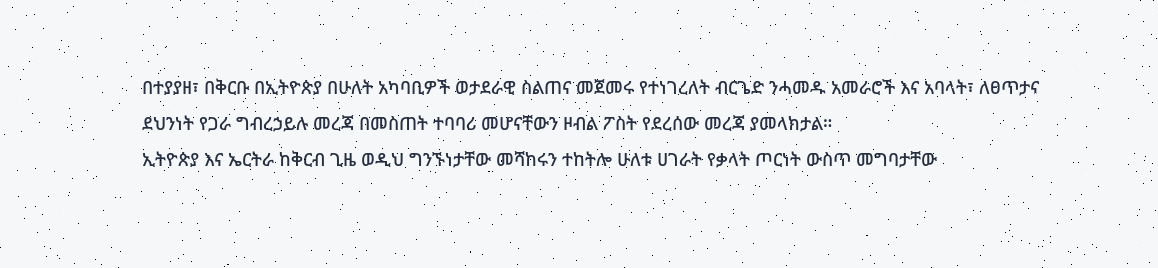በተያያዘ፣ በቅርቡ በኢትዮጵያ በሁለት አካባቢዎች ወታደራዊ ስልጠና መጀመሩ የተነገረለት ብርጌድ ንሓመዱ አመራሮች እና አባላት፣ ለፀጥታና ደህንነት የጋራ ግብረኃይሉ መረጃ በመስጠት ተባባሪ መሆናቸውን ዞብል ፖስት የደረሰው መረጃ ያመላክታል።
ኢትዮጵያ እና ኤርትራ ከቅርብ ጊዜ ወዲህ ግንኙነታቸው መሻከሩን ተከትሎ ሁለቱ ሀገራት የቃላት ጦርነት ውስጥ መግባታቸው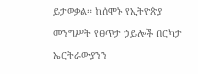ይታወቃል። ከሰሞኑ የኢትዮጵያ መንግሥት የፀጥታ ኃይሎች በርካታ ኤርትራውያንን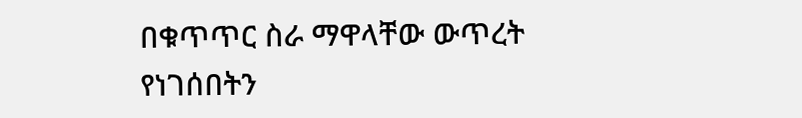በቁጥጥር ስራ ማዋላቸው ውጥረት የነገሰበትን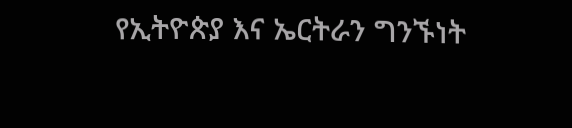የኢትዮጵያ እና ኤርትራን ግንኙነት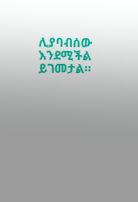ሊያባብሰው እንደሚችል ይገመታል።